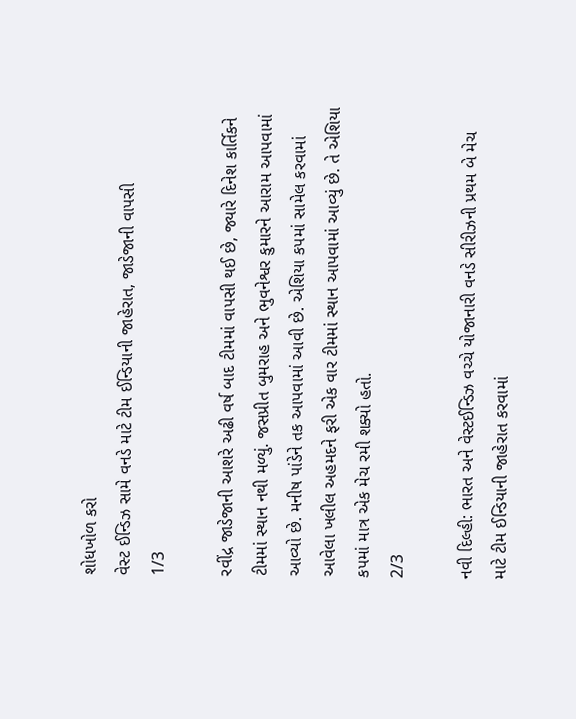શોધખોળ કરો
વેસ્ટ ઈન્ડિઝ સામે વનડે માટે ટીમ ઈન્ડિયાની જાહેરાત, જાડેજાની વાપસી
1/3

રવીંદ્ર જાડેજાની આશરે અઢી વર્ષ બાદ ટીમમાં વાપસી થઈ છે, જ્યારે દિનેશ કાર્તિકને ટીમમાં સ્થાન નથી મળ્યું. જસપ્રીત બુમરાહ અને ભુવનેશ્વર કુમારને આરામ આપવામાં આવ્યો છે. મનીષ પાંડેને તક આપવામાં આવી છે. એશિયા કપમાં સામેલ કરવામાં આવેલા ખલીલ અહમદને ફરી એક વાર ટીમમાં સ્થાન આપવામાં આવ્યું છે. તે એશિયા કપમાં માત્ર એક મેચ રમી શક્યો હતો.
2/3

નવી દિલ્હી: ભારત અને વેસ્ટઈન્ડિઝ વચ્ચે યોજાનારી વનડે સીરીઝની પ્રથમ બે મેચ માટે ટીમ ઈન્ડિયાની જાહેરાત કરવામાં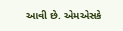આવી છે. એમએસકે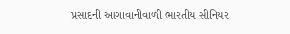પ્રસાદની આગાવાનીવાળી ભારતીય સીનિયર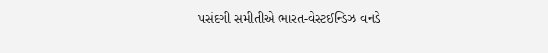પસંદગી સમીતીએ ભારત-વેસ્ટઈન્ડિઝ વનડે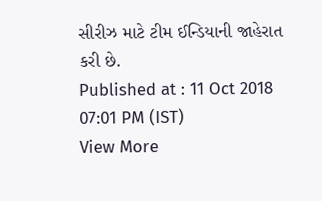સીરીઝ માટે ટીમ ઈન્ડિયાની જાહેરાત કરી છે.
Published at : 11 Oct 2018 07:01 PM (IST)
View More